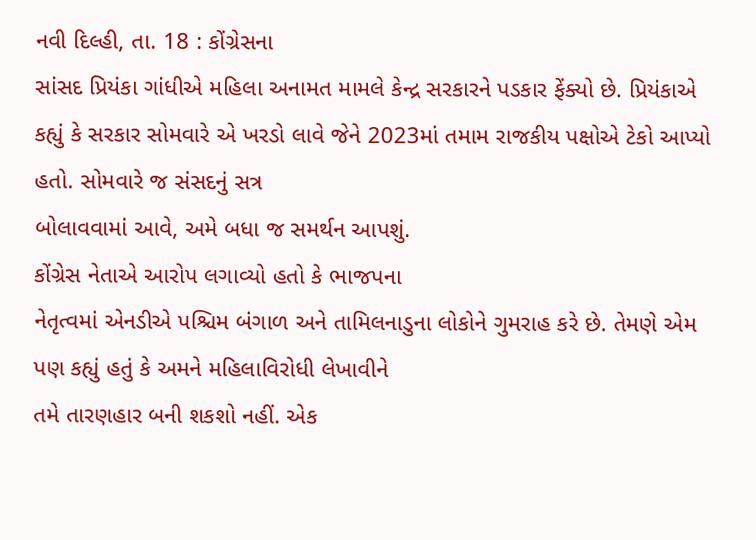નવી દિલ્હી, તા. 18 : કોંગ્રેસના
સાંસદ પ્રિયંકા ગાંધીએ મહિલા અનામત મામલે કેન્દ્ર સરકારને પડકાર ફેંક્યો છે. પ્રિયંકાએ
કહ્યું કે સરકાર સોમવારે એ ખરડો લાવે જેને 2023માં તમામ રાજકીય પક્ષોએ ટેકો આપ્યો હતો. સોમવારે જ સંસદનું સત્ર
બોલાવવામાં આવે, અમે બધા જ સમર્થન આપશું.
કોંગ્રેસ નેતાએ આરોપ લગાવ્યો હતો કે ભાજપના
નેતૃત્વમાં એનડીએ પશ્ચિમ બંગાળ અને તામિલનાડુના લોકોને ગુમરાહ કરે છે. તેમણે એમ પણ કહ્યું હતું કે અમને મહિલાવિરોધી લેખાવીને
તમે તારણહાર બની શકશો નહીં. એક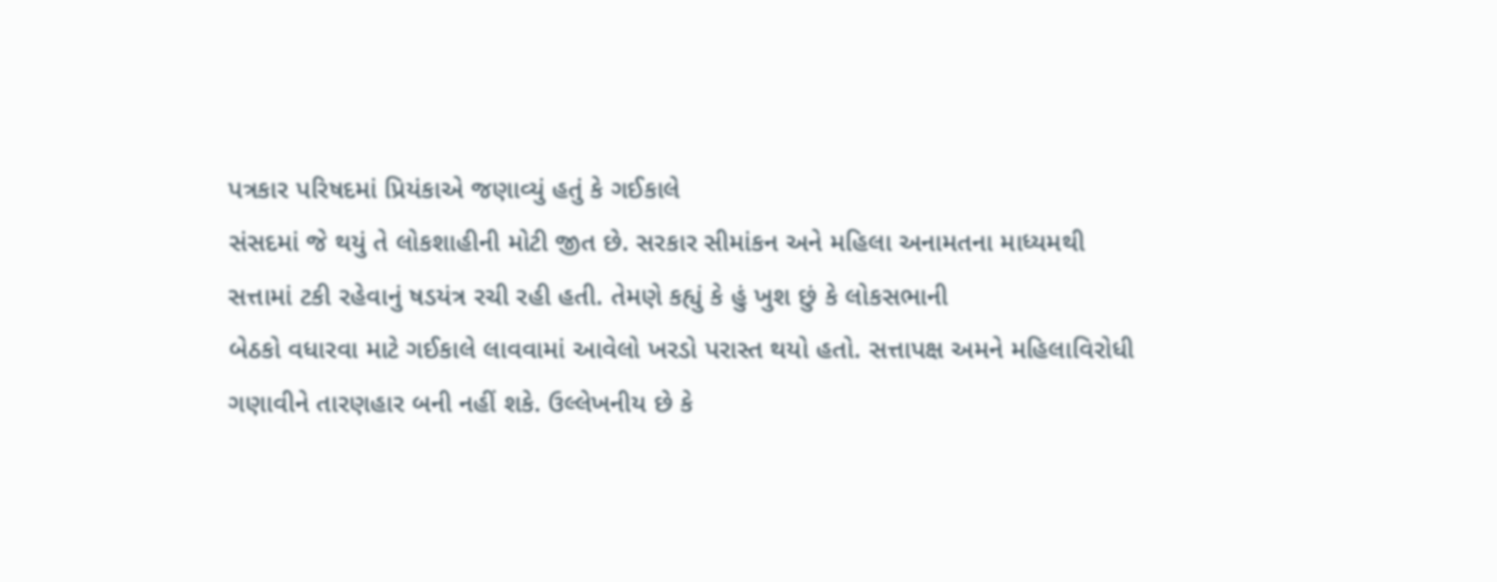પત્રકાર પરિષદમાં પ્રિયંકાએ જણાવ્યું હતું કે ગઈકાલે
સંસદમાં જે થયું તે લોકશાહીની મોટી જીત છે. સરકાર સીમાંકન અને મહિલા અનામતના માધ્યમથી
સત્તામાં ટકી રહેવાનું ષડયંત્ર રચી રહી હતી. તેમણે કહ્યું કે હું ખુશ છું કે લોકસભાની
બેઠકો વધારવા માટે ગઈકાલે લાવવામાં આવેલો ખરડો પરાસ્ત થયો હતો. સત્તાપક્ષ અમને મહિલાવિરોધી
ગણાવીને તારણહાર બની નહીં શકે. ઉલ્લેખનીય છે કે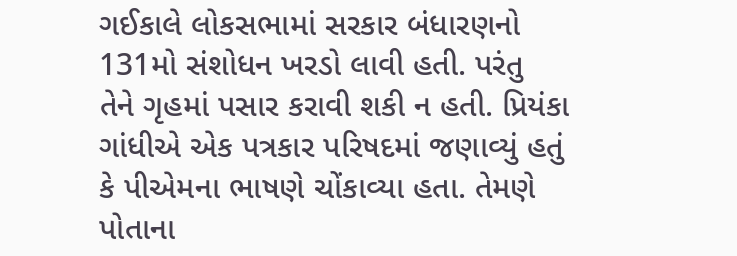ગઈકાલે લોકસભામાં સરકાર બંધારણનો 131મો સંશોધન ખરડો લાવી હતી. પરંતુ
તેને ગૃહમાં પસાર કરાવી શકી ન હતી. પ્રિયંકા ગાંધીએ એક પત્રકાર પરિષદમાં જણાવ્યું હતું
કે પીએમના ભાષણે ચોંકાવ્યા હતા. તેમણે પોતાના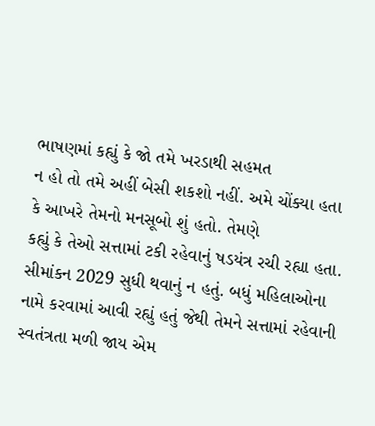ભાષણમાં કહ્યું કે જો તમે ખરડાથી સહમત
ન હો તો તમે અહીં બેસી શકશો નહીં. અમે ચોંક્યા હતા કે આખરે તેમનો મનસૂબો શું હતો. તેમણે
કહ્યું કે તેઓ સત્તામાં ટકી રહેવાનું ષડયંત્ર રચી રહ્યા હતા. સીમાંકન 2029 સુધી થવાનું ન હતું. બધું મહિલાઓના
નામે કરવામાં આવી રહ્યું હતું જેથી તેમને સત્તામાં રહેવાની સ્વતંત્રતા મળી જાય એમ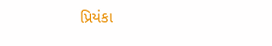પ્રિયંકા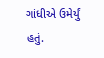ગાંધીએ ઉમેર્યું હતું.